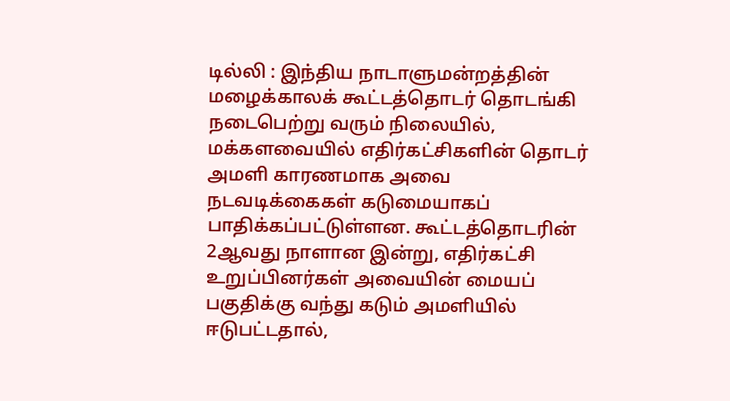டில்லி : இந்திய நாடாளுமன்றத்தின் மழைக்காலக் கூட்டத்தொடர் தொடங்கி நடைபெற்று வரும் நிலையில், மக்களவையில் எதிர்கட்சிகளின் தொடர் அமளி காரணமாக அவை நடவடிக்கைகள் கடுமையாகப் பாதிக்கப்பட்டுள்ளன. கூட்டத்தொடரின் 2ஆவது நாளான இன்று, எதிர்கட்சி உறுப்பினர்கள் அவையின் மையப் பகுதிக்கு வந்து கடும் அமளியில் ஈடுபட்டதால்,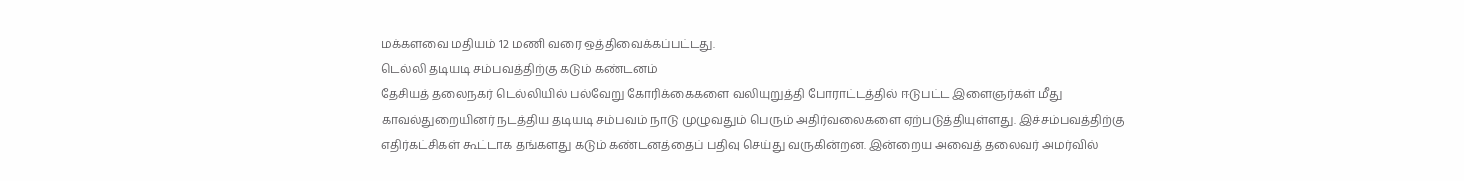மக்களவை மதியம் 12 மணி வரை ஒத்திவைக்கப்பட்டது.
டெல்லி தடியடி சம்பவத்திற்கு கடும் கண்டனம்
தேசியத் தலைநகர் டெல்லியில் பல்வேறு கோரிக்கைகளை வலியுறுத்தி போராட்டத்தில் ஈடுபட்ட இளைஞர்கள் மீது காவல்துறையினர் நடத்திய தடியடி சம்பவம் நாடு முழுவதும் பெரும் அதிர்வலைகளை ஏற்படுத்தியுள்ளது. இச்சம்பவத்திற்கு எதிர்கட்சிகள் கூட்டாக தங்களது கடும் கண்டனத்தைப் பதிவு செய்து வருகின்றன. இன்றைய அவைத் தலைவர் அமர்வில்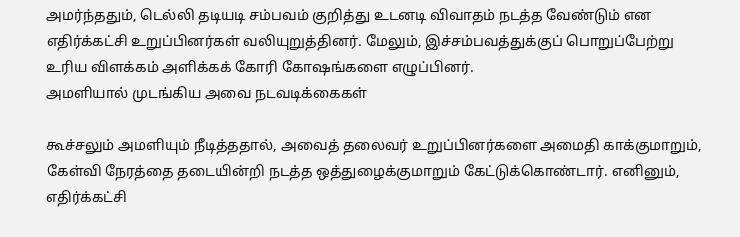அமர்ந்ததும், டெல்லி தடியடி சம்பவம் குறித்து உடனடி விவாதம் நடத்த வேண்டும் என எதிர்க்கட்சி உறுப்பினர்கள் வலியுறுத்தினர். மேலும், இச்சம்பவத்துக்குப் பொறுப்பேற்று உரிய விளக்கம் அளிக்கக் கோரி கோஷங்களை எழுப்பினர்.
அமளியால் முடங்கிய அவை நடவடிக்கைகள்

கூச்சலும் அமளியும் நீடித்ததால், அவைத் தலைவர் உறுப்பினர்களை அமைதி காக்குமாறும், கேள்வி நேரத்தை தடையின்றி நடத்த ஒத்துழைக்குமாறும் கேட்டுக்கொண்டார். எனினும், எதிர்க்கட்சி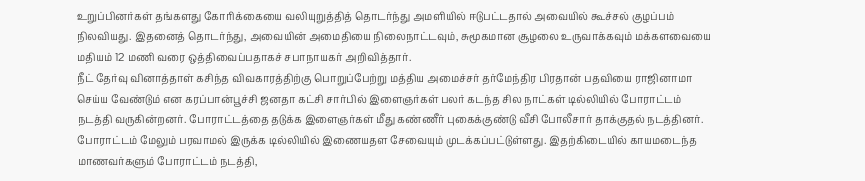உறுப்பினர்கள் தங்களது கோரிக்கையை வலியுறுத்தித் தொடர்ந்து அமளியில் ஈடுபட்டதால் அவையில் கூச்சல் குழப்பம் நிலவியது. இதனைத் தொடர்ந்து, அவையின் அமைதியை நிலைநாட்டவும், சுமூகமான சூழலை உருவாக்கவும் மக்களவையை மதியம் 12 மணி வரை ஒத்திவைப்பதாகச் சபாநாயகர் அறிவித்தார்.
நீட் தேர்வு வினாத்தாள் கசிந்த விவகாரத்திற்கு பொறுப்பேற்று மத்திய அமைச்சர் தர்மேந்திர பிரதான் பதவியை ராஜினாமா செய்ய வேண்டும் என கரப்பான்பூச்சி ஜனதா கட்சி சார்பில் இளைஞர்கள் பலர் கடந்த சில நாட்கள் டில்லியில் போராட்டம் நடத்தி வருகின்றனர். போராட்டத்தை தடுக்க இளைஞர்கள் மீது கண்ணீர் புகைக்குண்டு வீசி போலீசார் தாக்குதல் நடத்தினர். போராட்டம் மேலும் பரவாமல் இருக்க டில்லியில் இணையதள சேவையும் முடக்கப்பட்டுள்ளது. இதற்கிடையில் காயமடைந்த மாணவர்களும் போராட்டம் நடத்தி,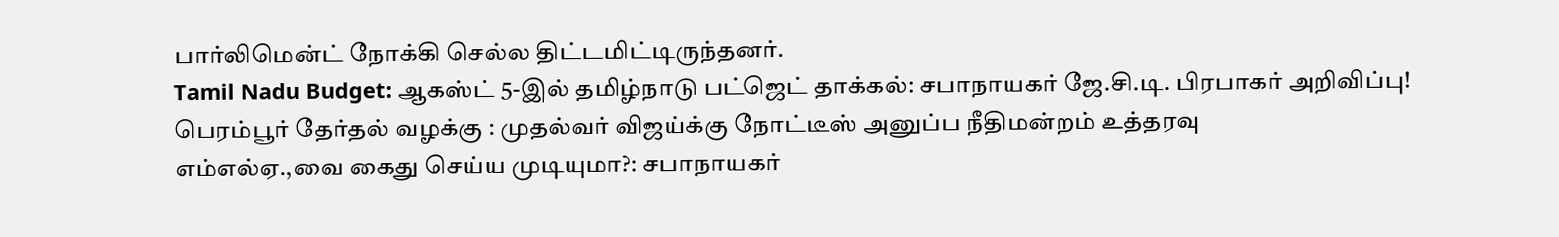பார்லிமென்ட் நோக்கி செல்ல திட்டமிட்டிருந்தனர்.
Tamil Nadu Budget: ஆகஸ்ட் 5-இல் தமிழ்நாடு பட்ஜெட் தாக்கல்: சபாநாயகர் ஜே.சி.டி. பிரபாகர் அறிவிப்பு!
பெரம்பூர் தேர்தல் வழக்கு : முதல்வர் விஜய்க்கு நோட்டீஸ் அனுப்ப நீதிமன்றம் உத்தரவு
எம்எல்ஏ.,வை கைது செய்ய முடியுமா?: சபாநாயகர்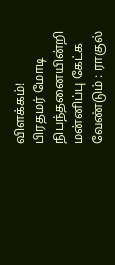விளக்கம்!
பிரதமர் மோடி நிபந்தனையின்றி மன்னிப்பு கேட்க வேண்டும் : ராகுல்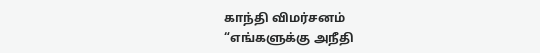காந்தி விமர்சனம்
“எங்களுக்கு அநீதி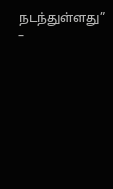நடந்துள்ளது” –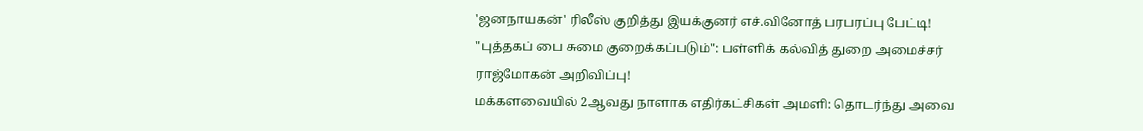'ஜனநாயகன்' ரிலீஸ் குறித்து இயக்குனர் எச்.வினோத் பரபரப்பு பேட்டி!
"புத்தகப் பை சுமை குறைக்கப்படும்": பள்ளிக் கல்வித் துறை அமைச்சர் ராஜ்மோகன் அறிவிப்பு!
மக்களவையில் 2ஆவது நாளாக எதிர்கட்சிகள் அமளி: தொடர்ந்து அவை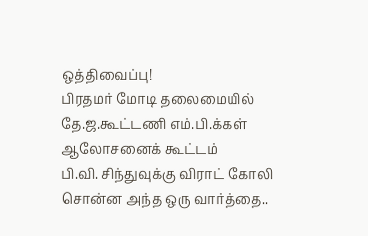ஒத்திவைப்பு!
பிரதமர் மோடி தலைமையில் தே.ஜ.கூட்டணி எம்.பி.க்கள் ஆலோசனைக் கூட்டம்
பி.வி. சிந்துவுக்கு விராட் கோலி சொன்ன அந்த ஒரு வார்த்தை..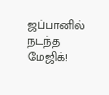ஜப்பானில் நடந்த மேஜிக்!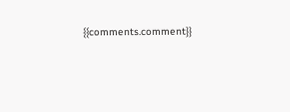{{comments.comment}}